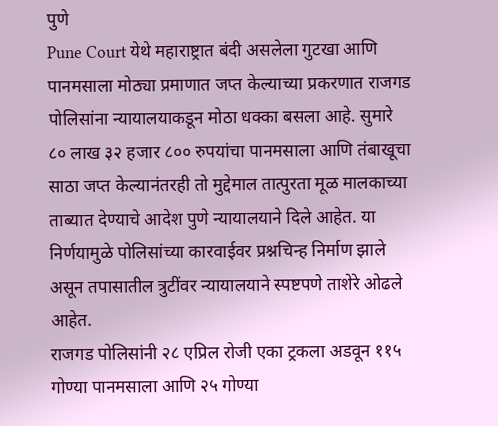पुणे
Pune Court येथे महाराष्ट्रात बंदी असलेला गुटखा आणि पानमसाला मोठ्या प्रमाणात जप्त केल्याच्या प्रकरणात राजगड पोलिसांना न्यायालयाकडून मोठा धक्का बसला आहे. सुमारे ८० लाख ३२ हजार ८०० रुपयांचा पानमसाला आणि तंबाखूचा साठा जप्त केल्यानंतरही तो मुद्देमाल तात्पुरता मूळ मालकाच्या ताब्यात देण्याचे आदेश पुणे न्यायालयाने दिले आहेत. या निर्णयामुळे पोलिसांच्या कारवाईवर प्रश्नचिन्ह निर्माण झाले असून तपासातील त्रुटींवर न्यायालयाने स्पष्टपणे ताशेरे ओढले आहेत.
राजगड पोलिसांनी २८ एप्रिल रोजी एका ट्रकला अडवून ११५ गोण्या पानमसाला आणि २५ गोण्या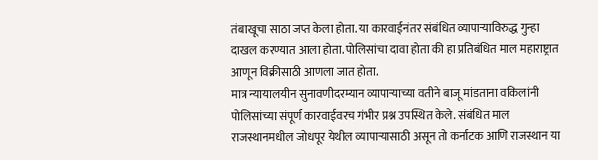तंबाखूचा साठा जप्त केला होता. या कारवाईनंतर संबंधित व्यापाऱ्याविरुद्ध गुन्हा दाखल करण्यात आला होता. पोलिसांचा दावा होता की हा प्रतिबंधित माल महाराष्ट्रात आणून विक्रीसाठी आणला जात होता.
मात्र न्यायालयीन सुनावणीदरम्यान व्यापाऱ्याच्या वतीने बाजू मांडताना वकिलांनी पोलिसांच्या संपूर्ण कारवाईवरच गंभीर प्रश्न उपस्थित केले. संबंधित माल राजस्थानमधील जोधपूर येथील व्यापाऱ्यासाठी असून तो कर्नाटक आणि राजस्थान या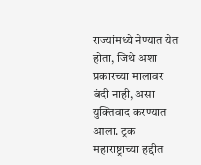राज्यांमध्ये नेण्यात येत होता, जिथे अशा प्रकारच्या मालावर बंदी नाही, असा युक्तिवाद करण्यात आला. ट्रक महाराष्ट्राच्या हद्दीत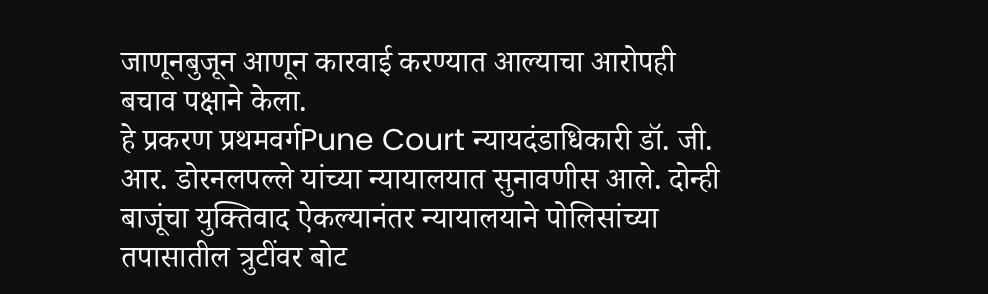जाणूनबुजून आणून कारवाई करण्यात आल्याचा आरोपही बचाव पक्षाने केला.
हे प्रकरण प्रथमवर्गPune Court न्यायदंडाधिकारी डॉ. जी. आर. डोरनलपल्ले यांच्या न्यायालयात सुनावणीस आले. दोन्ही बाजूंचा युक्तिवाद ऐकल्यानंतर न्यायालयाने पोलिसांच्या तपासातील त्रुटींवर बोट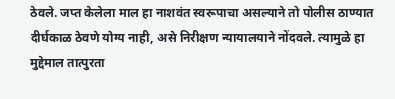ठेवले. जप्त केलेला माल हा नाशवंत स्वरूपाचा असल्याने तो पोलीस ठाण्यात दीर्घकाळ ठेवणे योग्य नाही, असे निरीक्षण न्यायालयाने नोंदवले. त्यामुळे हा मुद्देमाल तात्पुरता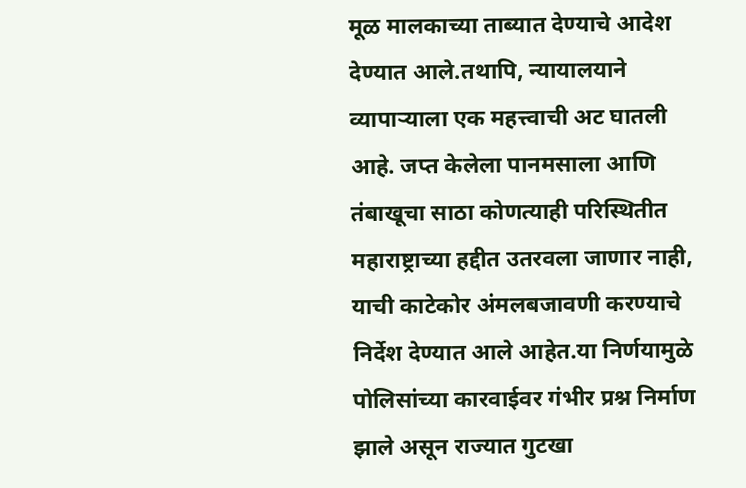मूळ मालकाच्या ताब्यात देण्याचे आदेश देण्यात आले.तथापि, न्यायालयाने व्यापाऱ्याला एक महत्त्वाची अट घातली आहे. जप्त केलेला पानमसाला आणि तंबाखूचा साठा कोणत्याही परिस्थितीत महाराष्ट्राच्या हद्दीत उतरवला जाणार नाही, याची काटेकोर अंमलबजावणी करण्याचे निर्देश देण्यात आले आहेत.या निर्णयामुळे पोलिसांच्या कारवाईवर गंभीर प्रश्न निर्माण झाले असून राज्यात गुटखा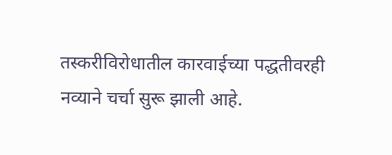तस्करीविरोधातील कारवाईच्या पद्धतीवरही नव्याने चर्चा सुरू झाली आहे.